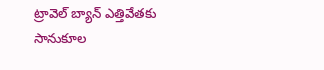ట్రావెల్ బ్యాన్ ఎత్తివేతకు సానుకూల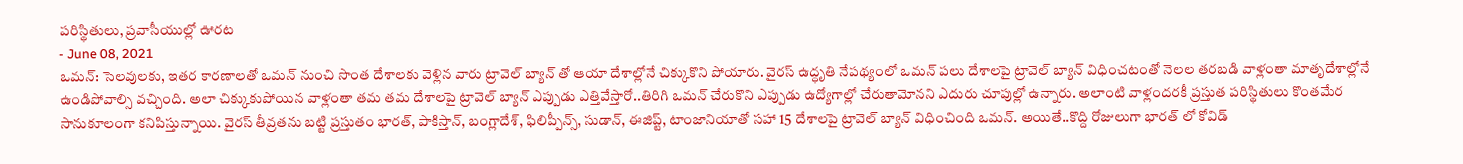పరిస్థితులు, ప్రవాసీయుల్లో ఊరట
- June 08, 2021
ఒమన్: సెలవులకు, ఇతర కారణాలతో ఒమన్ నుంచి సొంత దేశాలకు వెళ్లిన వారు ట్రావెల్ బ్యాన్ తో ఆయా దేశాల్లోనే చిక్కుకొని పోయారు. వైరస్ ఉద్ధృతి నేపథ్యంలో ఒమన్ పలు దేశాలపై ట్రావెల్ బ్యాన్ విధించటంతో నెలల తరబడి వాళ్లంతా మాతృదేశాల్లోనే ఉండిపోవాల్సి వచ్చింది. అలా చిక్కుకుపోయిన వాళ్లంతా తమ తమ దేశాలపై ట్రావెల్ బ్యాన్ ఎప్పుడు ఎత్తివేస్తారో..తిరిగి ఒమన్ చేరుకొని ఎప్పుడు ఉద్యోగాల్లో చేరుతామోనని ఎదురు చూపుల్లో ఉన్నారు. అలాంటి వాళ్లందరకీ ప్రస్తుత పరిస్థితులు కొంతమేర సానుకూలంగా కనిపిస్తున్నాయి. వైరస్ తీవ్రతను బట్టి ప్రస్తుతం భారత్, పాకిస్తాన్, బంగ్లాదేశ్, ఫిలిప్పీన్స్, సుడాన్, ఈజిప్ట్, టాంజానియాతో సహా 15 దేశాలపై ట్రావెల్ బ్యాన్ విధించింది ఒమన్. అయితే..కొద్ది రోజులుగా భారత్ లో కోవిడ్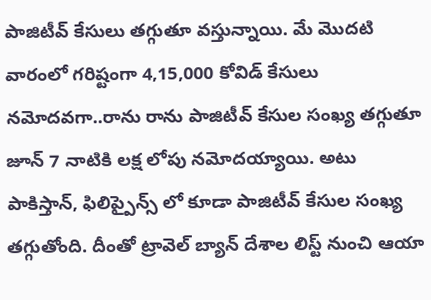పాజిటీవ్ కేసులు తగ్గుతూ వస్తున్నాయి. మే మొదటి వారంలో గరిష్టంగా 4,15,000 కోవిడ్ కేసులు నమోదవగా..రాను రాను పాజిటీవ్ కేసుల సంఖ్య తగ్గుతూ జూన్ 7 నాటికి లక్ష లోపు నమోదయ్యాయి. అటు పాకిస్తాన్, ఫిలిప్పైన్స్ లో కూడా పాజిటీవ్ కేసుల సంఖ్య తగ్గుతోంది. దీంతో ట్రావెల్ బ్యాన్ దేశాల లిస్ట్ నుంచి ఆయా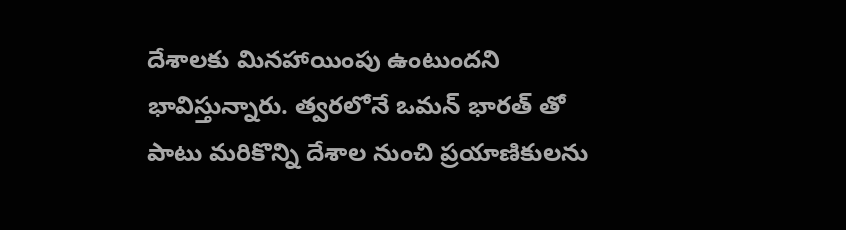దేశాలకు మినహాయింపు ఉంటుందని భావిస్తున్నారు. త్వరలోనే ఒమన్ భారత్ తో పాటు మరికొన్ని దేశాల నుంచి ప్రయాణికులను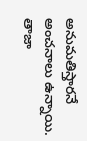అనుమతిస్తారనే అంచనాలు ఉన్నాయి.
తాజా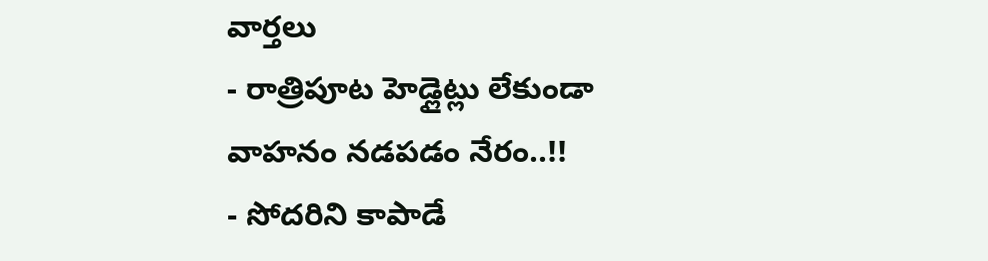వార్తలు
- రాత్రిపూట హెడ్లైట్లు లేకుండా వాహనం నడపడం నేరం..!!
- సోదరిని కాపాడే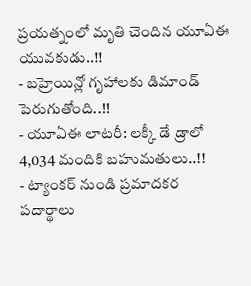ప్రయత్నంలో మృతి చెందిన యూఏఈ యువకుడు..!!
- బహ్రెయిన్లో గృహాలకు డిమాండ్ పెరుగుతోంది..!!
- యూఏఈ లాటరీ: లక్కీ డే డ్రాలో 4,034 మందికి బహుమతులు..!!
- ట్యాంకర్ నుండి ప్రమాదకర పదార్థాలు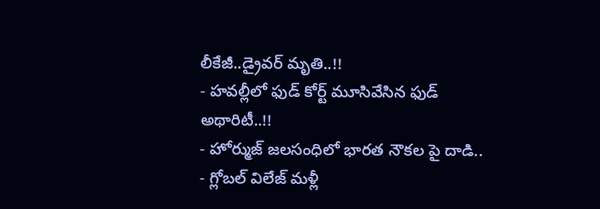లీకేజీ..డ్రైవర్ మృతి..!!
- హవల్లీలో ఫుడ్ కోర్ట్ మూసివేసిన ఫుడ్ అథారిటీ..!!
- హోర్ముజ్ జలసంధిలో భారత నౌకల పై దాడి..
- గ్లోబల్ విలేజ్ మళ్లీ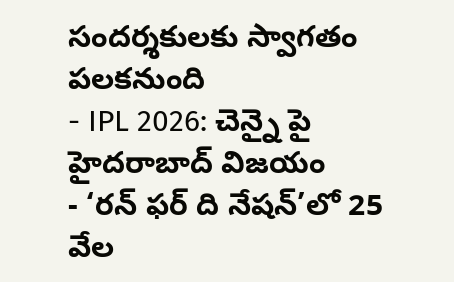సందర్శకులకు స్వాగతం పలకనుంది
- IPL 2026: చెన్నై పై హైదరాబాద్ విజయం
- ‘రన్ ఫర్ ది నేషన్’లో 25 వేల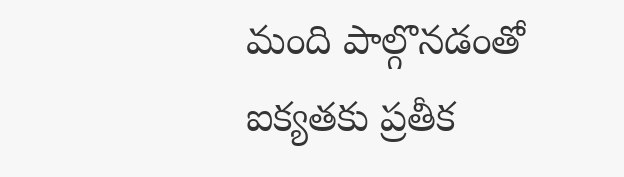మంది పాల్గొనడంతో ఐక్యతకు ప్రతీక